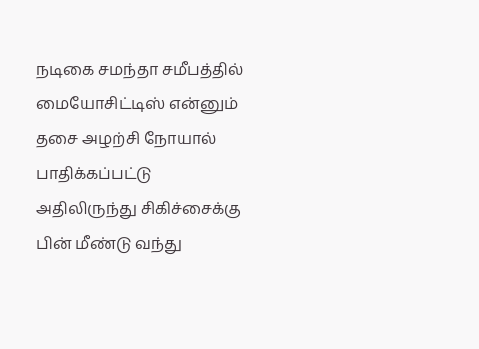நடிகை சமந்தா சமீபத்தில் மையோசிட்டிஸ் என்னும் தசை அழற்சி நோயால் பாதிக்கப்பட்டு அதிலிருந்து சிகிச்சைக்கு பின் மீண்டு வந்து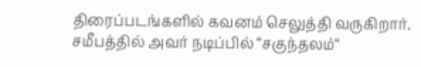திரைப்படங்களில் கவனம் செலுத்தி வருகிறார். சமீபத்தில் அவர் நடிப்பில் “சகுந்தலம்“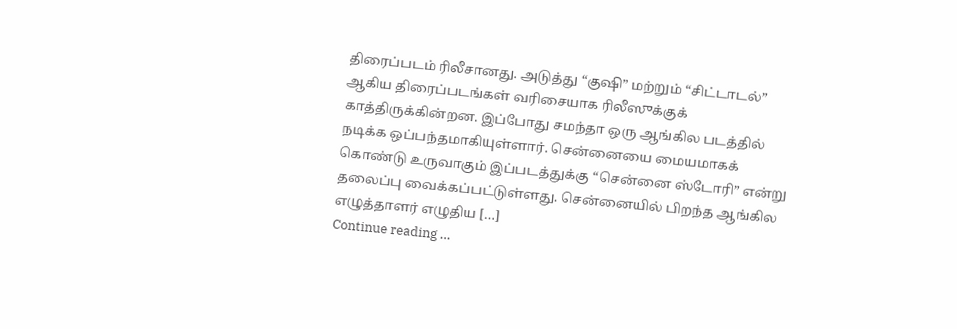திரைப்படம் ரிலீசானது. அடுத்து “குஷி” மற்றும் “சிட்டாடல்” ஆகிய திரைப்படங்கள் வரிசையாக ரிலீஸுக்குக் காத்திருக்கின்றன. இப்போது சமந்தா ஒரு ஆங்கில படத்தில் நடிக்க ஒப்பந்தமாகியுள்ளார். சென்னையை மையமாகக் கொண்டு உருவாகும் இப்படத்துக்கு “சென்னை ஸ்டோரி” என்று தலைப்பு வைக்கப்பட்டுள்ளது. சென்னையில் பிறந்த ஆங்கில எழுத்தாளர் எழுதிய […]
Continue reading …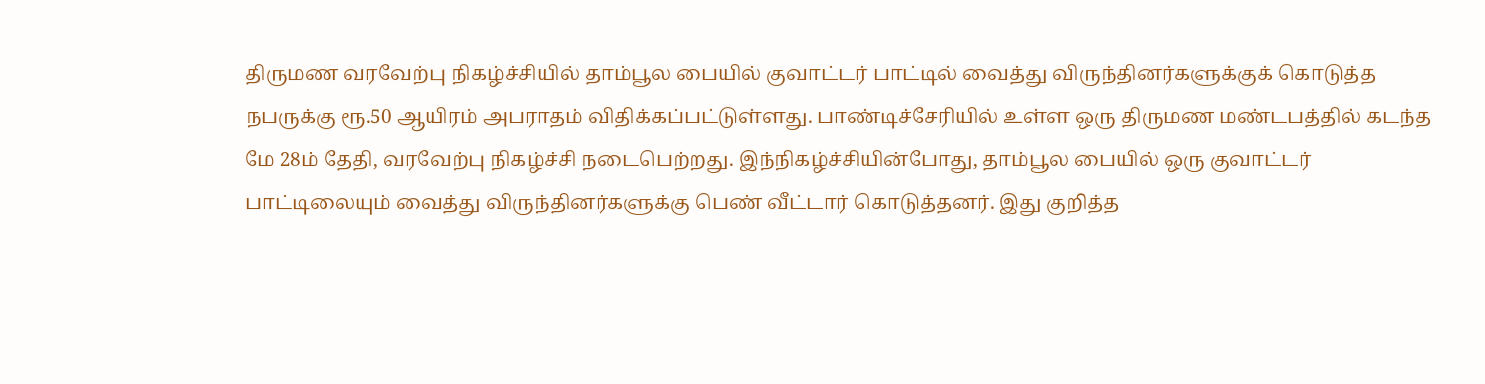திருமண வரவேற்பு நிகழ்ச்சியில் தாம்பூல பையில் குவாட்டர் பாட்டில் வைத்து விருந்தினர்களுக்குக் கொடுத்த நபருக்கு ரூ.50 ஆயிரம் அபராதம் விதிக்கப்பட்டுள்ளது. பாண்டிச்சேரியில் உள்ள ஒரு திருமண மண்டபத்தில் கடந்த மே 28ம் தேதி, வரவேற்பு நிகழ்ச்சி நடைபெற்றது. இந்நிகழ்ச்சியின்போது, தாம்பூல பையில் ஒரு குவாட்டர் பாட்டிலையும் வைத்து விருந்தினர்களுக்கு பெண் வீட்டார் கொடுத்தனர். இது குறித்த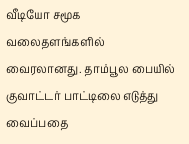வீடியோ சமூக வலைதளங்களில் வைரலானது. தாம்பூல பையில் குவாட்டர் பாட்டிலை எடுத்து வைப்பதை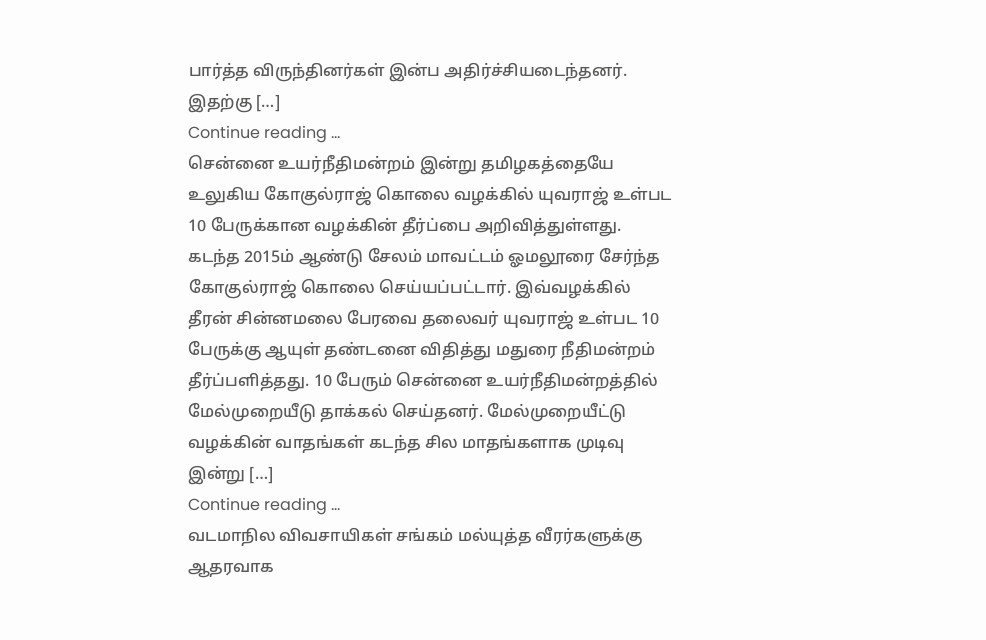பார்த்த விருந்தினர்கள் இன்ப அதிர்ச்சியடைந்தனர். இதற்கு […]
Continue reading …
சென்னை உயர்நீதிமன்றம் இன்று தமிழகத்தையே உலுகிய கோகுல்ராஜ் கொலை வழக்கில் யுவராஜ் உள்பட 10 பேருக்கான வழக்கின் தீர்ப்பை அறிவித்துள்ளது. கடந்த 2015ம் ஆண்டு சேலம் மாவட்டம் ஓமலூரை சேர்ந்த கோகுல்ராஜ் கொலை செய்யப்பட்டார். இவ்வழக்கில் தீரன் சின்னமலை பேரவை தலைவர் யுவராஜ் உள்பட 10 பேருக்கு ஆயுள் தண்டனை விதித்து மதுரை நீதிமன்றம் தீர்ப்பளித்தது. 10 பேரும் சென்னை உயர்நீதிமன்றத்தில் மேல்முறையீடு தாக்கல் செய்தனர். மேல்முறையீட்டு வழக்கின் வாதங்கள் கடந்த சில மாதங்களாக முடிவு இன்று […]
Continue reading …
வடமாநில விவசாயிகள் சங்கம் மல்யுத்த வீரர்களுக்கு ஆதரவாக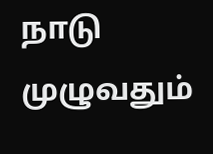நாடு முழுவதும்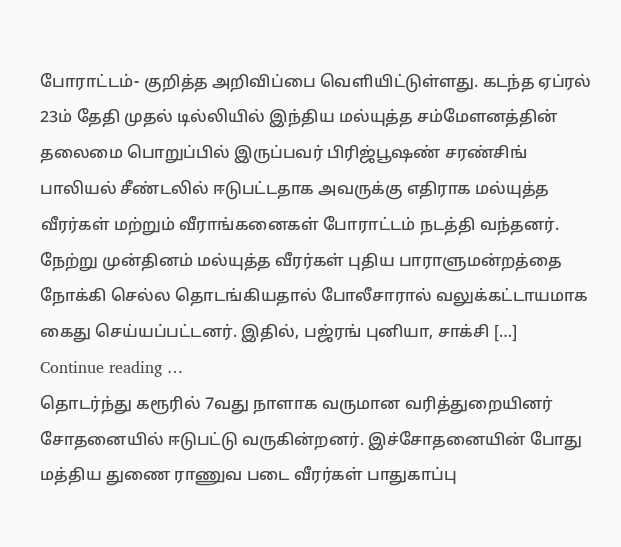போராட்டம்- குறித்த அறிவிப்பை வெளியிட்டுள்ளது. கடந்த ஏப்ரல் 23ம் தேதி முதல் டில்லியில் இந்திய மல்யுத்த சம்மேளனத்தின் தலைமை பொறுப்பில் இருப்பவர் பிரிஜ்பூஷண் சரண்சிங் பாலியல் சீண்டலில் ஈடுபட்டதாக அவருக்கு எதிராக மல்யுத்த வீரர்கள் மற்றும் வீராங்கனைகள் போராட்டம் நடத்தி வந்தனர். நேற்று முன்தினம் மல்யுத்த வீரர்கள் புதிய பாராளுமன்றத்தை நோக்கி செல்ல தொடங்கியதால் போலீசாரால் வலுக்கட்டாயமாக கைது செய்யப்பட்டனர். இதில், பஜ்ரங் புனியா, சாக்சி […]
Continue reading …
தொடர்ந்து கரூரில் 7வது நாளாக வருமான வரித்துறையினர் சோதனையில் ஈடுபட்டு வருகின்றனர். இச்சோதனையின் போது மத்திய துணை ராணுவ படை வீரர்கள் பாதுகாப்பு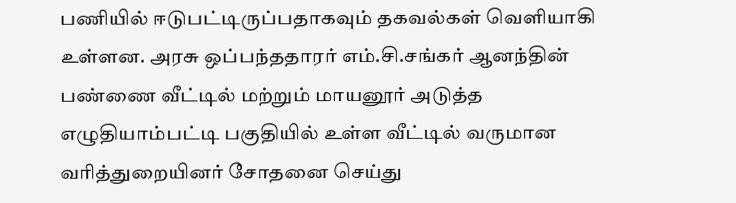பணியில் ஈடுபட்டிருப்பதாகவும் தகவல்கள் வெளியாகி உள்ளன. அரசு ஒப்பந்ததாரர் எம்.சி.சங்கர் ஆனந்தின் பண்ணை வீட்டில் மற்றும் மாயனூர் அடுத்த எழுதியாம்பட்டி பகுதியில் உள்ள வீட்டில் வருமான வரித்துறையினர் சோதனை செய்து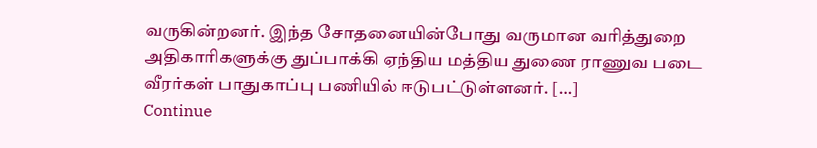வருகின்றனர். இந்த சோதனையின்போது வருமான வரித்துறை அதிகாரிகளுக்கு துப்பாக்கி ஏந்திய மத்திய துணை ராணுவ படை வீரர்கள் பாதுகாப்பு பணியில் ஈடுபட்டுள்ளனர். […]
Continue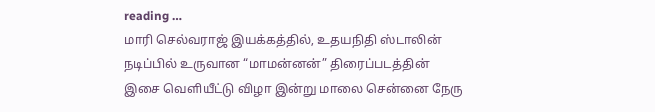reading …
மாரி செல்வராஜ் இயக்கத்தில், உதயநிதி ஸ்டாலின் நடிப்பில் உருவான “மாமன்னன்” திரைப்படத்தின் இசை வெளியீட்டு விழா இன்று மாலை சென்னை நேரு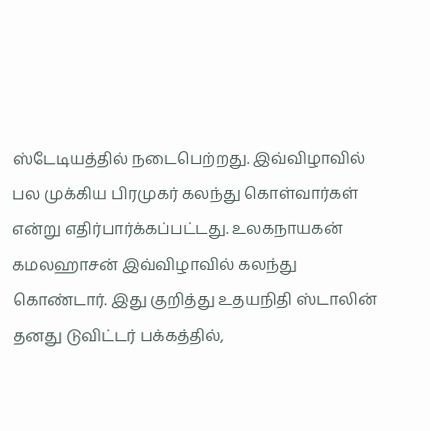ஸ்டேடியத்தில் நடைபெற்றது. இவ்விழாவில் பல முக்கிய பிரமுகர் கலந்து கொள்வார்கள் என்று எதிர்பார்க்கப்பட்டது. உலகநாயகன் கமலஹாசன் இவ்விழாவில் கலந்து கொண்டார். இது குறித்து உதயநிதி ஸ்டாலின் தனது டுவிட்டர் பக்கத்தில்,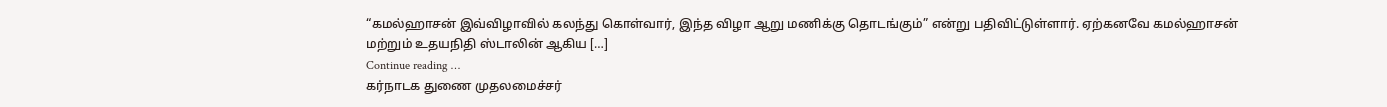“கமல்ஹாசன் இவ்விழாவில் கலந்து கொள்வார், இந்த விழா ஆறு மணிக்கு தொடங்கும்” என்று பதிவிட்டுள்ளார். ஏற்கனவே கமல்ஹாசன் மற்றும் உதயநிதி ஸ்டாலின் ஆகிய […]
Continue reading …
கர்நாடக துணை முதலமைச்சர்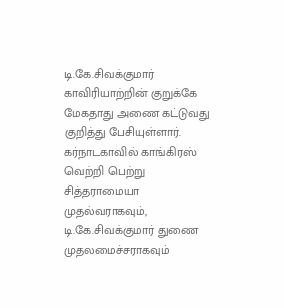டி.கே.சிவக்குமார் காவிரியாற்றின் குறுக்கே மேகதாது அணை கட்டுவது குறித்து பேசியுள்ளார். கர்நாடகாவில் காங்கிரஸ் வெற்றி பெற்று சித்தராமையா முதல்வராகவும், டி.கே.சிவக்குமார் துணை முதலமைச்சராகவும்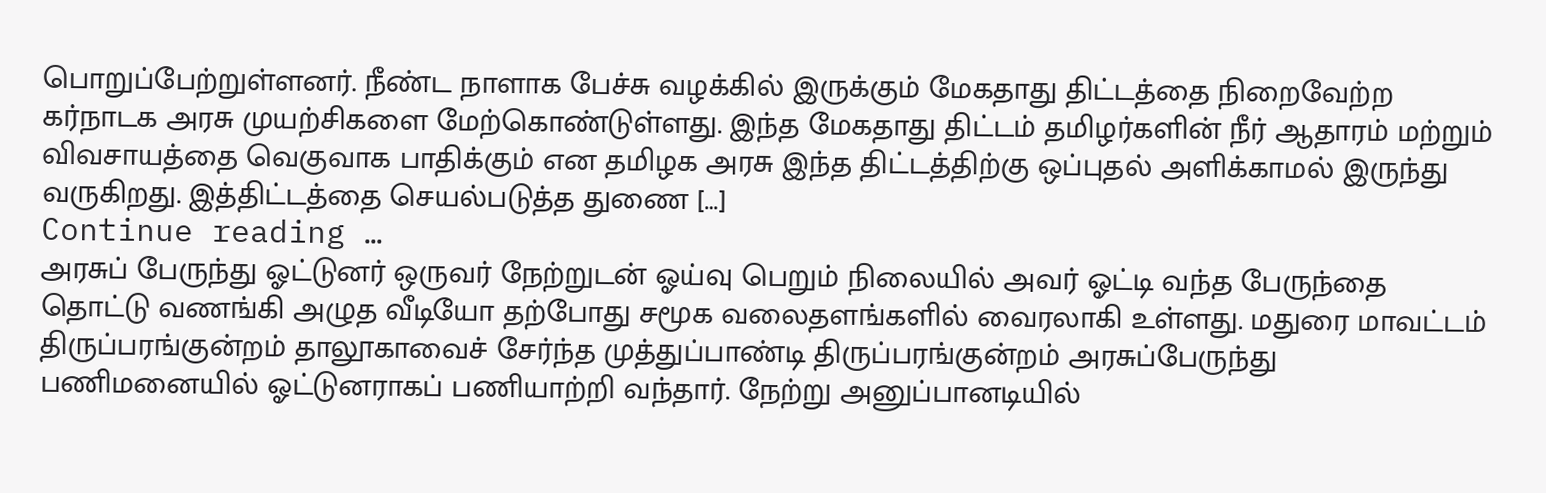பொறுப்பேற்றுள்ளனர். நீண்ட நாளாக பேச்சு வழக்கில் இருக்கும் மேகதாது திட்டத்தை நிறைவேற்ற கர்நாடக அரசு முயற்சிகளை மேற்கொண்டுள்ளது. இந்த மேகதாது திட்டம் தமிழர்களின் நீர் ஆதாரம் மற்றும் விவசாயத்தை வெகுவாக பாதிக்கும் என தமிழக அரசு இந்த திட்டத்திற்கு ஒப்புதல் அளிக்காமல் இருந்து வருகிறது. இத்திட்டத்தை செயல்படுத்த துணை […]
Continue reading …
அரசுப் பேருந்து ஓட்டுனர் ஒருவர் நேற்றுடன் ஓய்வு பெறும் நிலையில் அவர் ஓட்டி வந்த பேருந்தை தொட்டு வணங்கி அழுத வீடியோ தற்போது சமூக வலைதளங்களில் வைரலாகி உள்ளது. மதுரை மாவட்டம் திருப்பரங்குன்றம் தாலூகாவைச் சேர்ந்த முத்துப்பாண்டி திருப்பரங்குன்றம் அரசுப்பேருந்து பணிமனையில் ஓட்டுனராகப் பணியாற்றி வந்தார். நேற்று அனுப்பானடியில்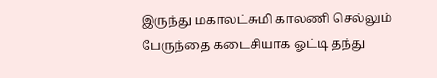இருந்து மகாலட்சுமி காலணி செல்லும் பேருந்தை கடைசியாக ஓட்டி தந்து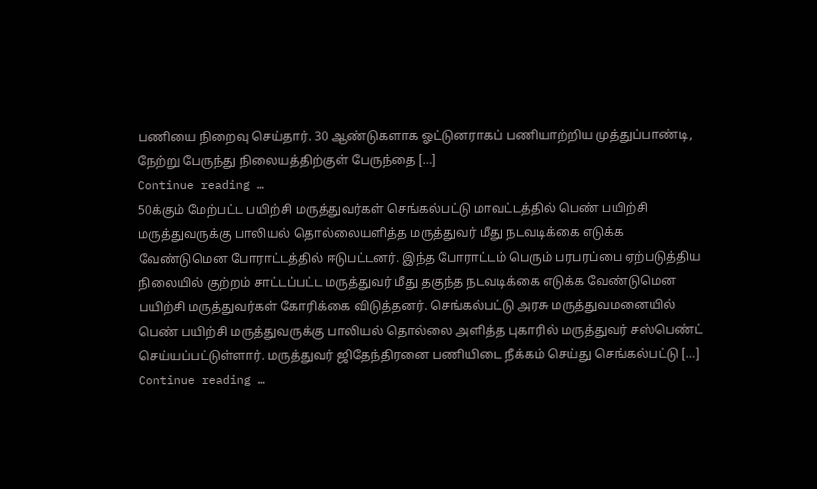பணியை நிறைவு செய்தார். 30 ஆண்டுகளாக ஓட்டுனராகப் பணியாற்றிய முத்துப்பாண்டி, நேற்று பேருந்து நிலையத்திற்குள் பேருந்தை […]
Continue reading …
50க்கும் மேற்பட்ட பயிற்சி மருத்துவர்கள் செங்கல்பட்டு மாவட்டத்தில் பெண் பயிற்சி மருத்துவருக்கு பாலியல் தொல்லையளித்த மருத்துவர் மீது நடவடிக்கை எடுக்க வேண்டுமென போராட்டத்தில் ஈடுபட்டனர். இந்த போராட்டம் பெரும் பரபரப்பை ஏற்படுத்திய நிலையில் குற்றம் சாட்டப்பட்ட மருத்துவர் மீது தகுந்த நடவடிக்கை எடுக்க வேண்டுமென பயிற்சி மருத்துவர்கள் கோரிக்கை விடுத்தனர். செங்கல்பட்டு அரசு மருத்துவமனையில் பெண் பயிற்சி மருத்துவருக்கு பாலியல் தொல்லை அளித்த புகாரில் மருத்துவர் சஸ்பெண்ட் செய்யப்பட்டுள்ளார். மருத்துவர் ஜிதேந்திரனை பணியிடை நீக்கம் செய்து செங்கல்பட்டு […]
Continue reading …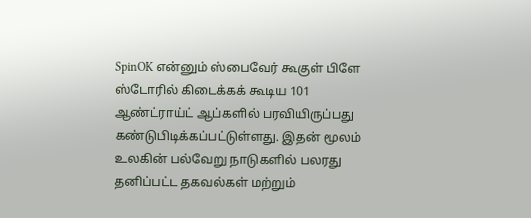SpinOK என்னும் ஸ்பைவேர் கூகுள் பிளே ஸ்டோரில் கிடைக்கக் கூடிய 101 ஆண்ட்ராய்ட் ஆப்களில் பரவியிருப்பது கண்டுபிடிக்கப்பட்டுள்ளது. இதன் மூலம் உலகின் பல்வேறு நாடுகளில் பலரது தனிப்பட்ட தகவல்கள் மற்றும்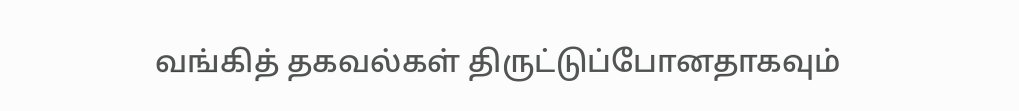வங்கித் தகவல்கள் திருட்டுப்போனதாகவும்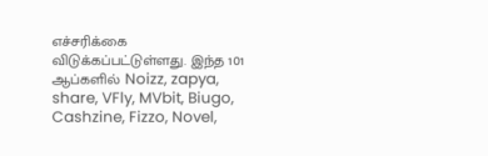எச்சரிக்கை விடுக்கப்பட்டுள்ளது. இந்த 101 ஆப்களில் Noizz, zapya, share, VFly, MVbit, Biugo, Cashzine, Fizzo, Novel,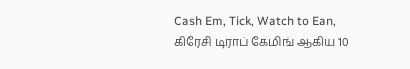Cash Em, Tick, Watch to Ean, கிரேசி டிராப் கேமிங் ஆகிய 10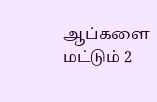ஆப்களை மட்டும் 2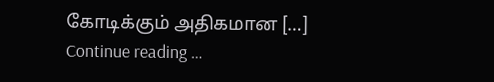கோடிக்கும் அதிகமான […]
Continue reading …